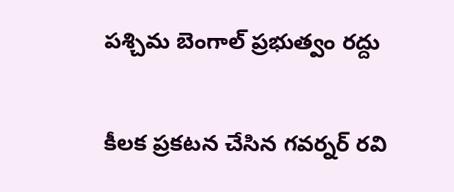ప‌శ్చిమ బెంగాల్ ప్ర‌భుత్వం ర‌ద్దు

కీల‌క ప్ర‌క‌ట‌న చేసిన గ‌వ‌ర్న‌ర్ ర‌వి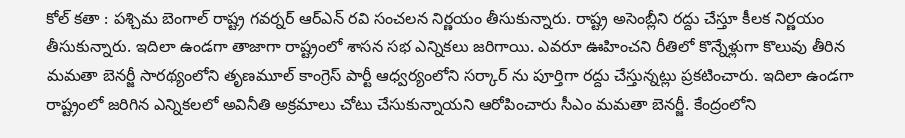కోల్ క‌తా : ప‌శ్చిమ బెంగాల్ రాష్ట్ర గ‌వ‌ర్న‌ర్ ఆర్ఎన్ ర‌వి సంచ‌ల‌న నిర్ణ‌యం తీసుకున్నారు. రాష్ట్ర అసెంబ్లీని రద్దు చేస్తూ కీల‌క నిర్ణ‌యం తీసుకున్నారు. ఇదిలా ఉండ‌గా తాజాగా రాష్ట్రంలో శాస‌న స‌భ ఎన్నిక‌లు జ‌రిగాయి. ఎవ‌రూ ఊహించ‌ని రీతిలో కొన్నేళ్లుగా కొలువు తీరిన మ‌మ‌తా బెన‌ర్జీ సార‌థ్యంలోని తృణ‌మూల్ కాంగ్రెస్ పార్టీ ఆధ్వ‌ర్యంలోని స‌ర్కార్ ను పూర్తిగా ర‌ద్దు చేస్తున్న‌ట్లు ప్ర‌క‌టించారు. ఇదిలా ఉండ‌గా రాష్ట్రంలో జ‌రిగిన ఎన్నిక‌లలో అవినీతి అక్ర‌మాలు చోటు చేసుకున్నాయ‌ని ఆరోపించారు సీఎం మ‌మతా బెన‌ర్జీ. కేంద్రంలోని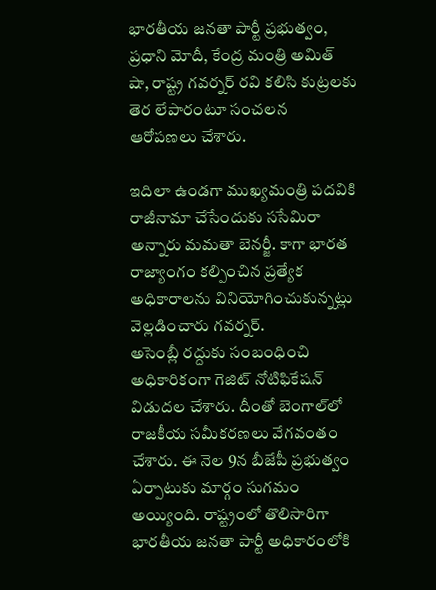భార‌తీయ జ‌న‌తా పార్టీ ప్ర‌భుత్వం, ప్ర‌ధాని మోదీ, కేంద్ర మంత్రి అమిత్ షా, రాష్ట్ర గ‌వ‌ర్న‌ర్ ర‌వి క‌లిసి కుట్ర‌ల‌కు తెర లేపారంటూ సంచ‌ల‌న ఆరోప‌ణ‌లు చేశారు.

ఇదిలా ఉండ‌గా ముఖ్యమంత్రి పదవికి రాజీనామా చేసేందుకు ససేమిరా అన్నారు మమతా బెనర్జీ. కాగా భార‌త రాజ్యాంగం కల్పించిన ప్రత్యేక అధికారాలను వినియోగించుకున్న‌ట్లు వెల్ల‌డించారు గ‌వ‌ర్న‌ర్.
అసెంబ్లీ రద్దుకు సంబంధించి అధికారికంగా గెజిట్ నోటిఫికేషన్ విడుదల చేశారు. దీంతో బెంగాల్‌లో రాజకీయ సమీకరణలు వేగవంతం చేశారు. ఈ నెల 9న బీజేపీ ప్రభుత్వం ఏర్పాటుకు మార్గం సుగమం అయ్యింది. రాష్ట్రంలో తొలిసారిగా భార‌తీయ జ‌న‌తా పార్టీ అధికారంలోకి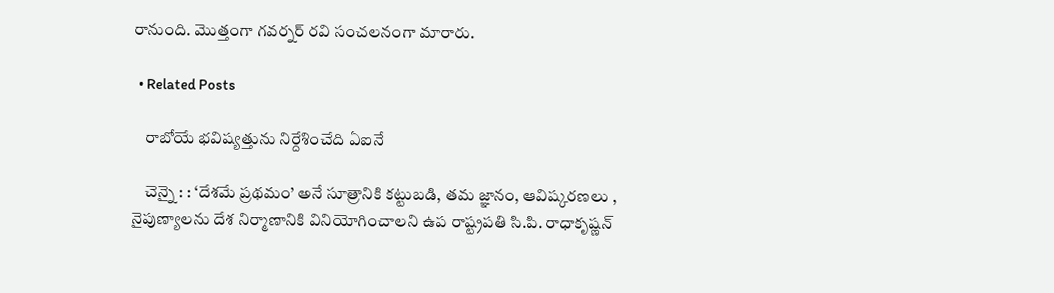రానుంది. మొత్తంగా గ‌వ‌ర్న‌ర్ ర‌వి సంచ‌ల‌నంగా మారారు.

  • Related Posts

    రాబోయే భ‌విష్య‌త్తును నిర్దేశించేది ఏఐనే

    చెన్నై : : ‘దేశమే ప్రథమం’ అనే సూత్రానికి కట్టుబడి, తమ జ్ఞానం, ఆవిష్కరణలు , నైపుణ్యాలను దేశ నిర్మాణానికి వినియోగించాలని ఉప రాష్ట్రపతి సి.పి. రాధాకృష్ణన్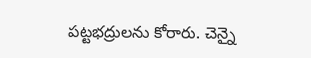పట్టభద్రులను కోరారు. చెన్నై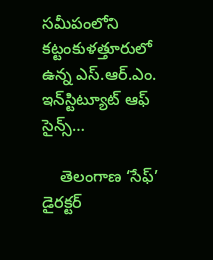సమీపంలోని కట్టంకుళత్తూరులో ఉన్న ఎస్.ఆర్.ఎం. ఇన్‌స్టిట్యూట్ ఆఫ్ సైన్స్…

    తెలంగాణ ‘సేఫ్’ డైర‌క్ట‌ర్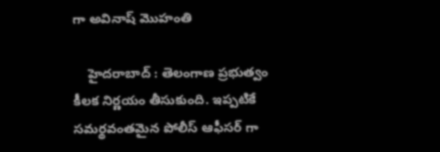గా అవినాష్ మొహంతి

    హైద‌రాబాద్ : తెలంగాణ ప్ర‌భుత్వం కీల‌క నిర్ణ‌యం తీసుకుంది. ఇప్ప‌టికే స‌మ‌ర్థ‌వంత‌మైన పోలీస్ ఆఫీస‌ర్ గా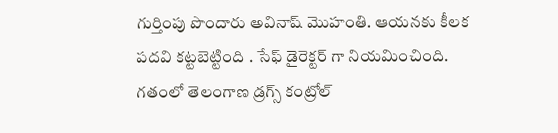గుర్తింపు పొందారు అవినాష్ మొహంతి. ఆయ‌న‌కు కీల‌క ప‌ద‌వి క‌ట్ట‌బెట్టింది . సేఫ్ డైరెక్ట‌ర్ గా నియ‌మించింది. గతంలో తెలంగాణ డ్రగ్స్ కంట్రోల్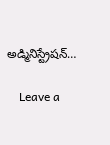అడ్మినిస్ట్రేషన్…

    Leave a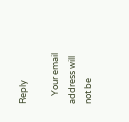Reply

    Your email address will not be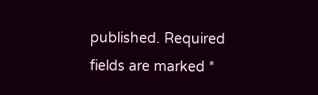published. Required fields are marked *